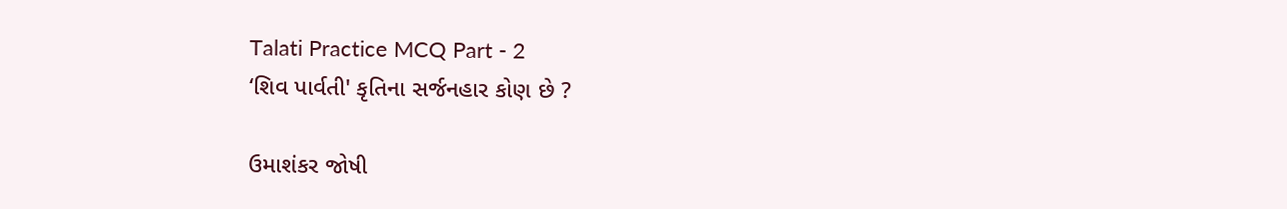Talati Practice MCQ Part - 2
‘શિવ પાર્વતી' કૃતિના સર્જનહાર કોણ છે ?

ઉમાશંકર જોષી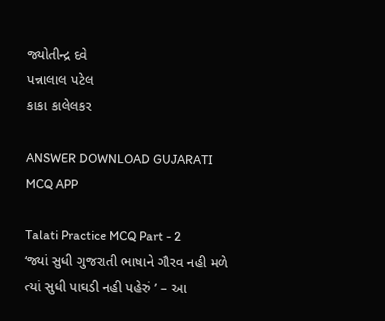જ્યોતીન્દ્ર દવે
પન્નાલાલ પટેલ
કાકા કાલેલકર

ANSWER DOWNLOAD GUJARATI MCQ APP

Talati Practice MCQ Part - 2
‘જ્યાં સુધી ગુજરાતી ભાષાને ગૌરવ નહી મળે ત્યાં સુધી પાઘડી નહી પહેરું ’ – આ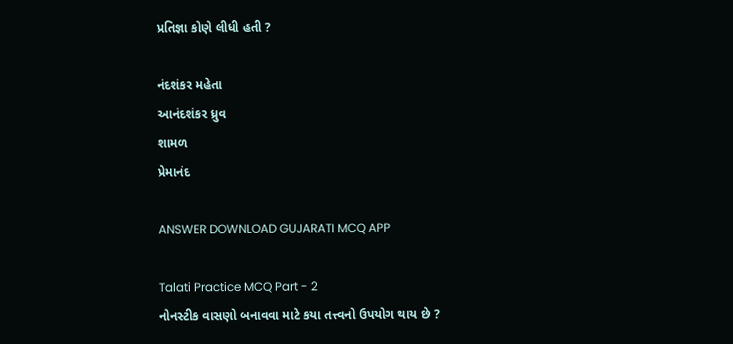પ્રતિજ્ઞા કોણે લીધી હતી ?

નંદશંકર મહેતા
આનંદશંકર ધ્રુવ
શામળ
પ્રેમાનંદ

ANSWER DOWNLOAD GUJARATI MCQ APP

Talati Practice MCQ Part - 2
નોનસ્ટીક વાસણો બનાવવા માટે કયા તત્ત્વનો ઉપયોગ થાય છે ?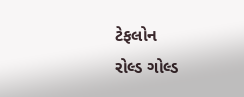ટેફલોન
રોલ્ડ ગોલ્ડ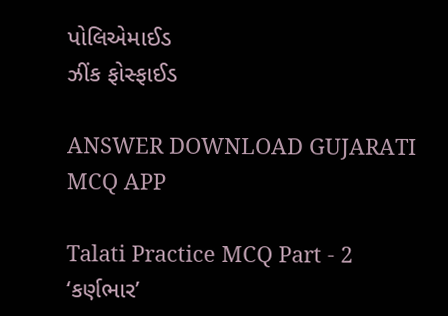પોલિએમાઈડ
ઝીંક ફોસ્ફાઈડ

ANSWER DOWNLOAD GUJARATI MCQ APP

Talati Practice MCQ Part - 2
‘કર્ણભાર’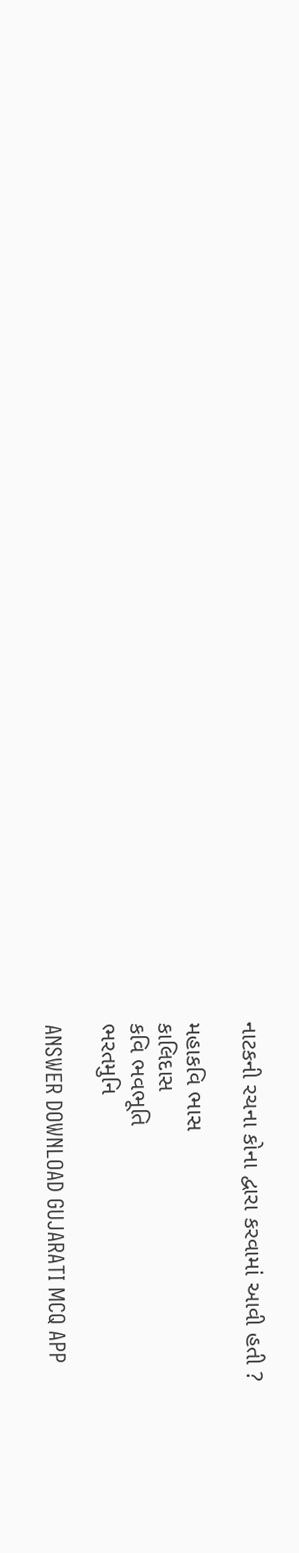નાટકની રચના કોના દ્વારા કરવામાં આવી હતી ?

મહાકવિ ભાસ
કાલિદાસ
કવિ ભવભૂતિ
ભરતમુનિ

ANSWER DOWNLOAD GUJARATI MCQ APP